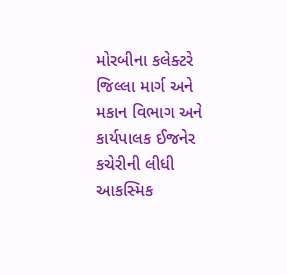મોરબીના કલેક્ટરે જિલ્લા માર્ગ અને મકાન વિભાગ અને કાર્યપાલક ઈજનેર કચેરીની લીધી આકસ્મિક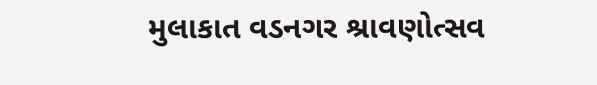મુલાકાત વડનગર શ્રાવણોત્સવ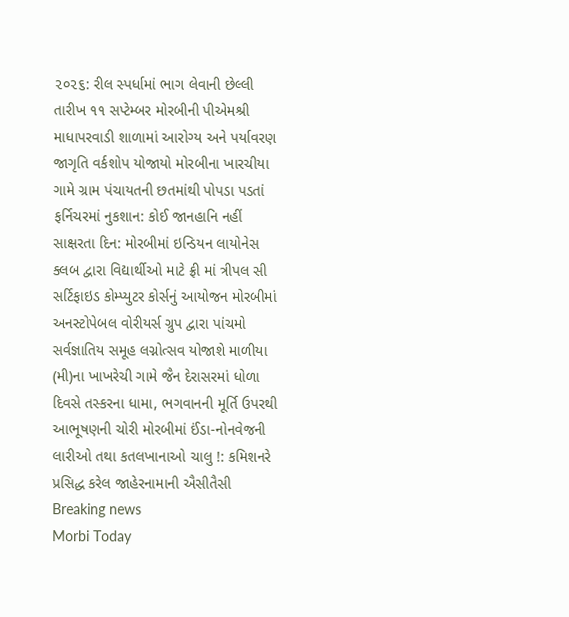૨૦૨૬: રીલ સ્પર્ધામાં ભાગ લેવાની છેલ્લી તારીખ ૧૧ સપ્ટેમ્બર મોરબીની પીએમશ્રી માધાપરવાડી શાળામાં આરોગ્ય અને પર્યાવરણ જાગૃતિ વર્કશોપ યોજાયો મોરબીના ખારચીયા ગામે ગ્રામ પંચાયતની છતમાંથી પોપડા પડતાં ફર્નિચરમાં નુકશાન: કોઈ જાનહાનિ નહીં સાક્ષરતા દિન: મોરબીમાં ઇન્ડિયન લાયોનેસ ક્લબ દ્વારા વિદ્યાર્થીઓ માટે ફ્રી માં ત્રીપલ સી સર્ટિફાઇડ કોમ્પ્યુટર કોર્સનું આયોજન મોરબીમાં અનસ્ટોપેબલ વોરીયર્સ ગ્રુપ દ્વારા પાંચમો સર્વજ્ઞાતિય સમૂહ લગ્નોત્સવ યોજાશે માળીયા (મી)ના ખાખરેચી ગામે જૈન દેરાસરમાં ધોળા દિવસે તસ્કરના ધામા, ભગવાનની મૂર્તિ ઉપરથી આભૂષણની ચોરી મોરબીમાં ઈંડા-નોનવેજની લારીઓ તથા કતલખાનાઓ ચાલુ !: કમિશનરે પ્રસિદ્ધ કરેલ જાહેરનામાની ઐસીતૈસી
Breaking news
Morbi Today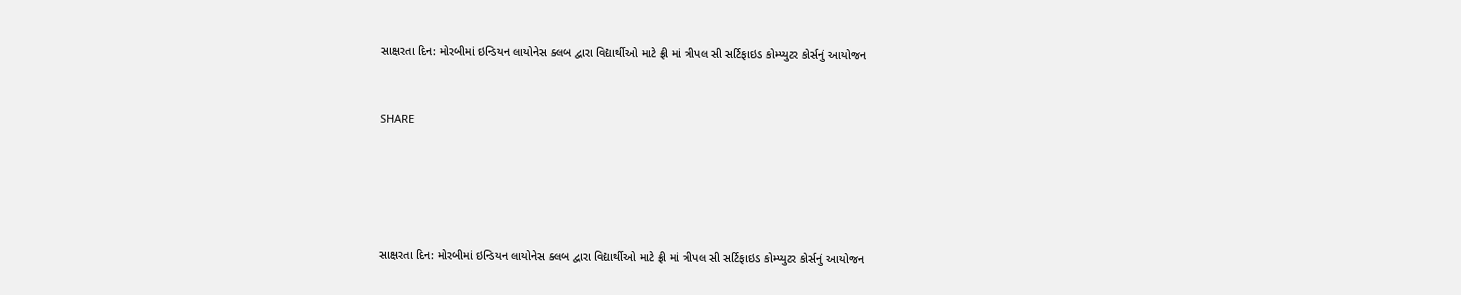સાક્ષરતા દિન: મોરબીમાં ઇન્ડિયન લાયોનેસ ક્લબ દ્વારા વિદ્યાર્થીઓ માટે ફ્રી માં ત્રીપલ સી સર્ટિફાઇડ કોમ્પ્યુટર કોર્સનું આયોજન


SHARE





સાક્ષરતા દિન: મોરબીમાં ઇન્ડિયન લાયોનેસ ક્લબ દ્વારા વિદ્યાર્થીઓ માટે ફ્રી માં ત્રીપલ સી સર્ટિફાઇડ કોમ્પ્યુટર કોર્સનું આયોજન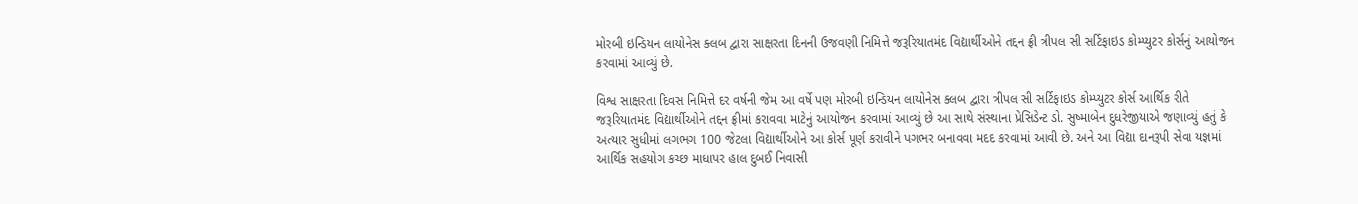મોરબી ઇન્ડિયન લાયોનેસ ક્લબ દ્વારા સાક્ષરતા દિનની ઉજવણી નિમિત્તે જરૂરિયાતમંદ વિદ્યાર્થીઓને તદ્દન ફ્રી ત્રીપલ સી સર્ટિફાઇડ કોમ્પ્યુટર કોર્સનું આયોજન કરવામાં આવ્યું છે.

વિશ્વ સાક્ષરતા દિવસ નિમિત્તે દર વર્ષની જેમ આ વર્ષે પણ મોરબી ઇન્ડિયન લાયોનેસ ક્લબ દ્વારા ત્રીપલ સી સર્ટિફાઇડ કોમ્પ્યુટર કોર્સ આર્થિક રીતે જરૂરિયાતમંદ વિદ્યાર્થીઓને તદ્દન ફ્રીમાં કરાવવા માટેનું આયોજન કરવામાં આવ્યું છે આ સાથે સંસ્થાના પ્રેસિડેન્ટ ડો. સુષ્માબેન દુધરેજીયાએ જણાવ્યું હતું કે અત્યાર સુધીમાં લગભગ 100 જેટલા વિદ્યાર્થીઓને આ કોર્સ પૂર્ણ કરાવીને પગભર બનાવવા મદદ કરવામાં આવી છે. અને આ વિદ્યા દાનરૂપી સેવા યજ્ઞમાં આર્થિક સહયોગ કચ્છ માધાપર હાલ દુબઈ નિવાસી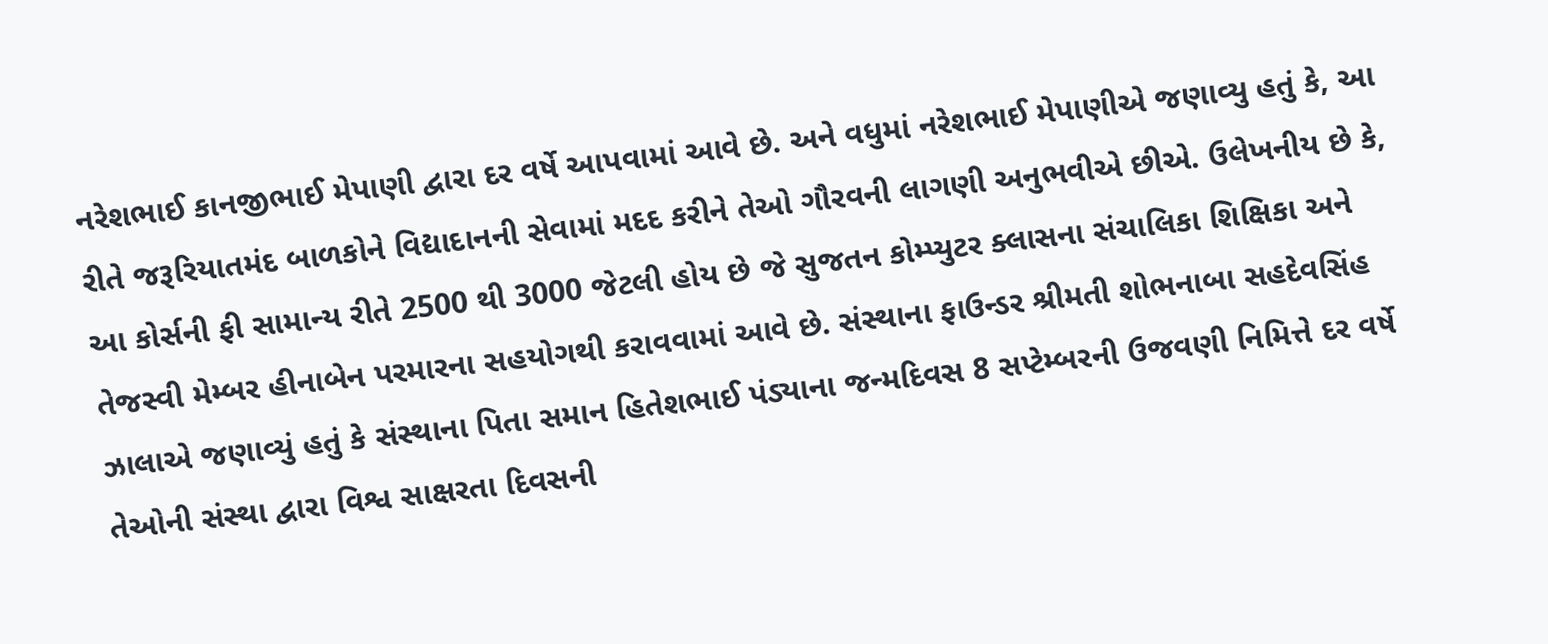નરેશભાઈ કાનજીભાઈ મેપાણી દ્વારા દર વર્ષે આપવામાં આવે છે. અને વધુમાં નરેશભાઈ મેપાણીએ જણાવ્યુ હતું કે, આ રીતે જરૂરિયાતમંદ બાળકોને વિદ્યાદાનની સેવામાં મદદ કરીને તેઓ ગૌરવની લાગણી અનુભવીએ છીએ. ઉલેખનીય છે કે, આ કોર્સની ફી સામાન્ય રીતે 2500 થી 3000 જેટલી હોય છે જે સુજતન કોમ્પ્યુટર ક્લાસના સંચાલિકા શિક્ષિકા અને તેજસ્વી મેમ્બર હીનાબેન પરમારના સહયોગથી કરાવવામાં આવે છે. સંસ્થાના ફાઉન્ડર શ્રીમતી શોભનાબા સહદેવસિંહ ઝાલાએ જણાવ્યું હતું કે સંસ્થાના પિતા સમાન હિતેશભાઈ પંડ્યાના જન્મદિવસ 8 સપ્ટેમ્બરની ઉજવણી નિમિત્તે દર વર્ષે તેઓની સંસ્થા દ્વારા વિશ્વ સાક્ષરતા દિવસની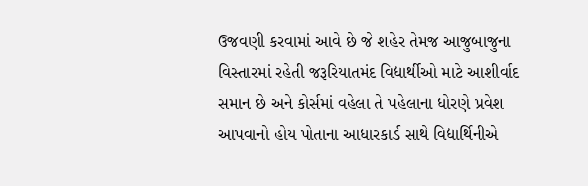ઉજવણી કરવામાં આવે છે જે શહેર તેમજ આજુબાજુના વિસ્તારમાં રહેતી જરૂરિયાતમંદ વિદ્યાર્થીઓ માટે આશીર્વાદ સમાન છે અને કોર્સમાં વહેલા તે પહેલાના ધોરણે પ્રવેશ આપવાનો હોય પોતાના આધારકાર્ડ સાથે વિદ્યાર્થિનીએ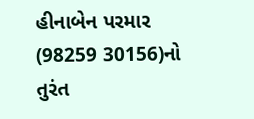હીનાબેન પરમાર (98259 30156)નો તુરંત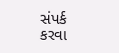સંપર્ક કરવા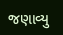જણાવ્યુ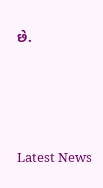છે.




Latest News